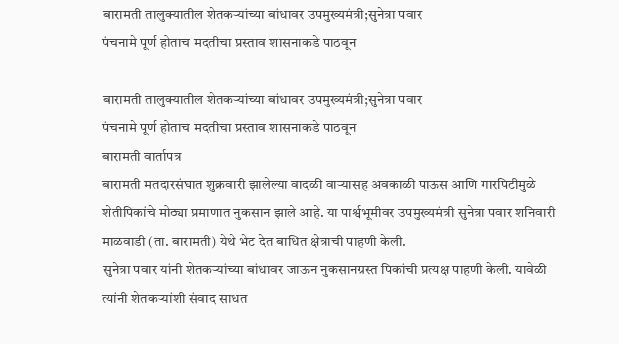बारामती तालुक्यातील शेतकऱ्यांच्या बांधावर उपमुख्यमंत्री;सुनेत्रा पवार
पंचनामे पूर्ण होताच मदतीचा प्रस्ताव शासनाकडे पाठवून

बारामती तालुक्यातील शेतकऱ्यांच्या बांधावर उपमुख्यमंत्री;सुनेत्रा पवार
पंचनामे पूर्ण होताच मदतीचा प्रस्ताव शासनाकडे पाठवून
बारामती वार्तापत्र
बारामती मतदारसंघात शुक्रवारी झालेल्या वादळी वाऱ्यासह अवकाळी पाऊस आणि गारपिटीमुळे शेतीपिकांचे मोठ्या प्रमाणात नुकसान झाले आहे. या पार्श्वभूमीवर उपमुख्यमंत्री सुनेत्रा पवार शनिवारी माळवाडी (ता. बारामती) येथे भेट देत बाधित क्षेत्राची पाहणी केली.
सुनेत्रा पवार यांनी शेतकऱ्यांच्या बांधावर जाऊन नुकसानग्रस्त पिकांची प्रत्यक्ष पाहणी केली. यावेळी त्यांनी शेतकऱ्यांशी संवाद साधत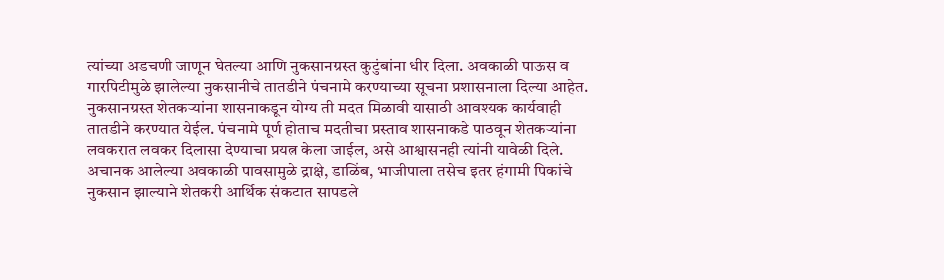त्यांच्या अडचणी जाणून घेतल्या आणि नुकसानग्रस्त कुटुंबांना धीर दिला. अवकाळी पाऊस व गारपिटीमुळे झालेल्या नुकसानीचे तातडीने पंचनामे करण्याच्या सूचना प्रशासनाला दिल्या आहेत.
नुकसानग्रस्त शेतकऱ्यांना शासनाकडून योग्य ती मदत मिळावी यासाठी आवश्यक कार्यवाही तातडीने करण्यात येईल. पंचनामे पूर्ण होताच मदतीचा प्रस्ताव शासनाकडे पाठवून शेतकऱ्यांना लवकरात लवकर दिलासा देण्याचा प्रयत्न केला जाईल, असे आश्वासनही त्यांनी यावेळी दिले.
अचानक आलेल्या अवकाळी पावसामुळे द्राक्षे, डाळिंब, भाजीपाला तसेच इतर हंगामी पिकांचे नुकसान झाल्याने शेतकरी आर्थिक संकटात सापडले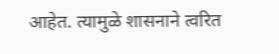आहेत. त्यामुळे शासनाने त्वरित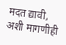मदत द्यावी, अशी मागणीही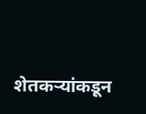शेतकऱ्यांकडून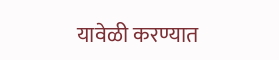यावेळी करण्यात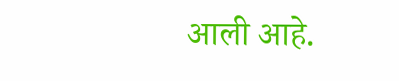आली आहे.